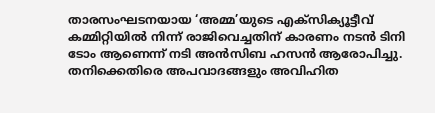താരസംഘടനയായ ‘അമ്മ’യുടെ എക്സിക്യൂട്ടീവ് കമ്മിറ്റിയിൽ നിന്ന് രാജിവെച്ചതിന് കാരണം നടൻ ടിനി ടോം ആണെന്ന് നടി അൻസിബ ഹസൻ ആരോപിച്ചു. തനിക്കെതിരെ അപവാദങ്ങളും അവിഹിത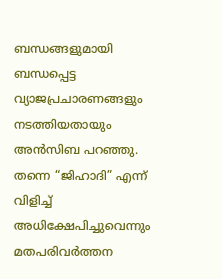ബന്ധങ്ങളുമായി ബന്ധപ്പെട്ട വ്യാജപ്രചാരണങ്ങളും നടത്തിയതായും അൻസിബ പറഞ്ഞു.
തന്നെ “ജിഹാദി” എന്ന് വിളിച്ച് അധിക്ഷേപിച്ചുവെന്നും മതപരിവർത്തന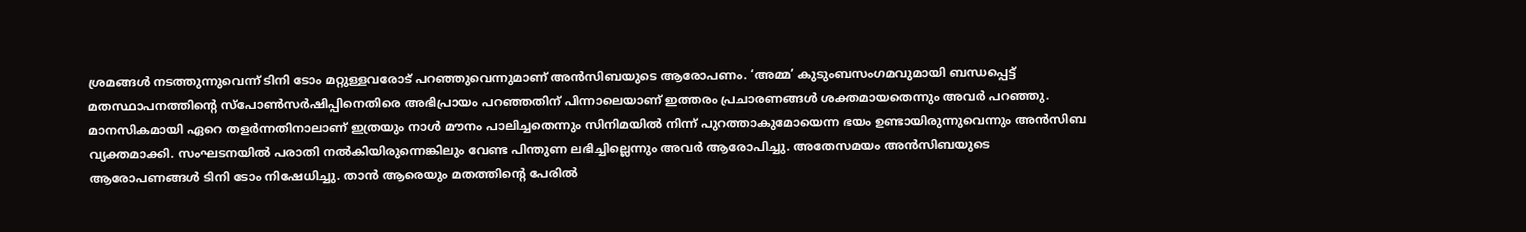ശ്രമങ്ങൾ നടത്തുന്നുവെന്ന് ടിനി ടോം മറ്റുള്ളവരോട് പറഞ്ഞുവെന്നുമാണ് അൻസിബയുടെ ആരോപണം. ‘അമ്മ’ കുടുംബസംഗമവുമായി ബന്ധപ്പെട്ട് മതസ്ഥാപനത്തിന്റെ സ്പോൺസർഷിപ്പിനെതിരെ അഭിപ്രായം പറഞ്ഞതിന് പിന്നാലെയാണ് ഇത്തരം പ്രചാരണങ്ങൾ ശക്തമായതെന്നും അവർ പറഞ്ഞു.
മാനസികമായി ഏറെ തളർന്നതിനാലാണ് ഇത്രയും നാൾ മൗനം പാലിച്ചതെന്നും സിനിമയിൽ നിന്ന് പുറത്താകുമോയെന്ന ഭയം ഉണ്ടായിരുന്നുവെന്നും അൻസിബ വ്യക്തമാക്കി. സംഘടനയിൽ പരാതി നൽകിയിരുന്നെങ്കിലും വേണ്ട പിന്തുണ ലഭിച്ചില്ലെന്നും അവർ ആരോപിച്ചു. അതേസമയം അൻസിബയുടെ ആരോപണങ്ങൾ ടിനി ടോം നിഷേധിച്ചു. താൻ ആരെയും മതത്തിന്റെ പേരിൽ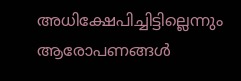അധിക്ഷേപിച്ചിട്ടില്ലെന്നും ആരോപണങ്ങൾ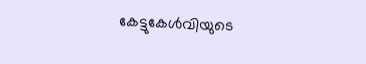കേട്ടുകേൾവിയുടെ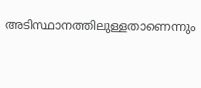അടിസ്ഥാനത്തിലുള്ളതാണെന്നും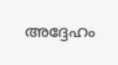അദ്ദേഹം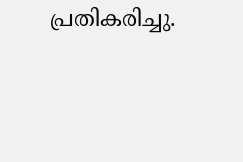പ്രതികരിച്ചു.